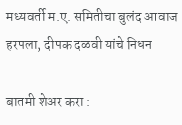मध्यवर्ती म.ए. समितीचा बुलंद आवाज हरपला, दीपक दळवी यांचे निधन

बातमी शेअर करा :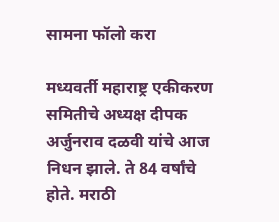सामना फॉलो करा

मध्यवर्ती महाराष्ट्र एकीकरण समितीचे अध्यक्ष दीपक अर्जुनराव दळवी यांचे आज निधन झाले. ते 84 वर्षांचे होते. मराठी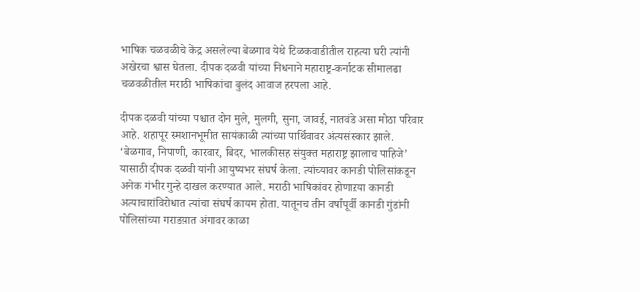भाषिक चळवळीचे केंद्र असलेल्या बेळगाव येथे टिळकवाडीतील राहत्या घरी त्यांनी अखेरचा श्वास घेतला. दीपक दळवी यांच्या निधनाने महाराष्ट्र-कर्नाटक सीमालढा चळवळीतील मराठी भाषिकांचा बुलंद आवाज हरपला आहे.

दीपक दळवी यांच्या पश्चात दोन मुले, मुलगी, सुना, जावई, नातवंडे असा मोठा परिवार आहे. शहापूर स्मशानभूमीत सायंकाळी त्यांच्या पार्थिवावर अंत्यसंस्कार झाले. ‘बेळगाव, निपाणी, कारवार, बिदर, भालकीसह संयुक्त महाराष्ट्र झालाच पाहिजे’ यासाठी दीपक दळवी यांनी आयुष्यभर संघर्ष केला. त्यांच्यावर कानडी पोलिसांकडून अनेक गंभीर गुन्हे दाखल करण्यात आले. मराठी भाषिकांवर होणाऱया कानडी अत्याचारांविरोधात त्यांचा संघर्ष कायम होता. यातूनच तीन वर्षांपूर्वी कानडी गुंडांनी पोलिसांच्या गराडय़ात अंगावर काळा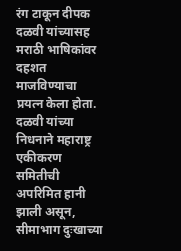रंग टाकून दीपक दळवी यांच्यासह मराठी भाषिकांवर दहशत माजविण्याचा प्रयत्न केला होता. दळवी यांच्या निधनाने महाराष्ट्र एकीकरण समितीची अपरिमित हानी झाली असून, सीमाभाग दुःखाच्या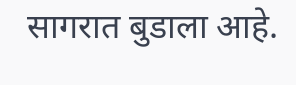सागरात बुडाला आहे.